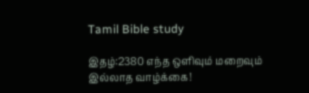Tamil Bible study

இதழ்:2380 எந்த ஒளிவும் மறைவும் இல்லாத வாழ்க்கை!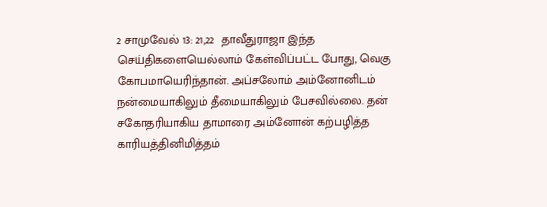2 சாமுவேல் 13: 21,22  தாவீதுராஜா இந்த செய்திகளையெல்லாம் கேள்விப்பட்ட போது, வெகு கோபமாயெரிந்தான். அப்சலோம் அம்னோனிடம் நன்மையாகிலும் தீமையாகிலும் பேசவில்லை. தன் சகோதரியாகிய தாமாரை அம்னோன் கற்பழித்த காரியத்தினிமித்தம்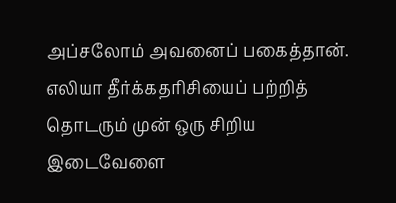அப்சலோம் அவனைப் பகைத்தான். எலியா தீர்க்கதரிசியைப் பற்றித் தொடரும் முன் ஒரு சிறிய இடைவேளை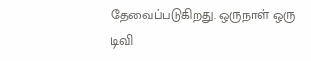தேவைப்படுகிறது. ஒருநாள் ஒரு டிவி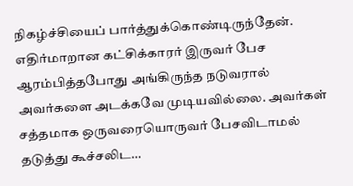நிகழ்ச்சியைப் பார்த்துக்கொண்டிருந்தேன். எதிர்மாறான கட்சிக்காரர் இருவர் பேச ஆரம்பித்தபோது அங்கிருந்த நடுவரால் அவர்களை அடக்கவே முடியவில்லை. அவர்கள் சத்தமாக ஒருவரையொருவர் பேசவிடாமல் தடுத்து கூச்சலிட…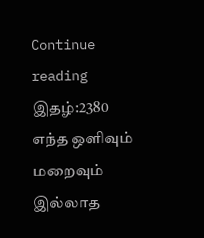Continue reading இதழ்:2380 எந்த ஒளிவும் மறைவும் இல்லாத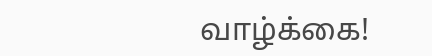வாழ்க்கை!